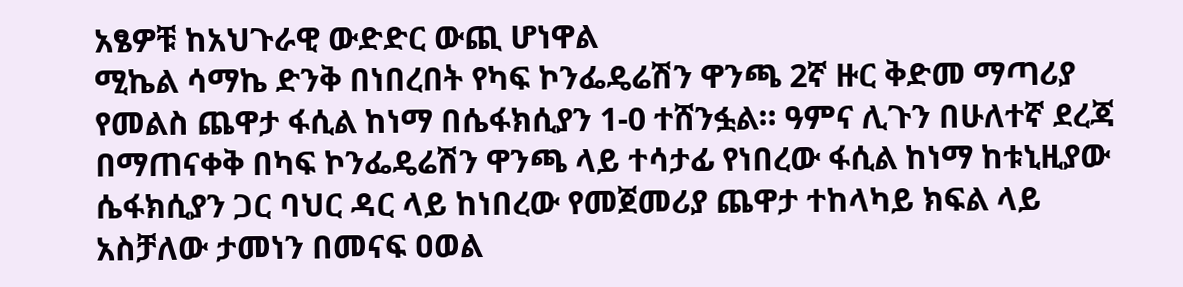አፄዎቹ ከአህጉራዊ ውድድር ውጪ ሆነዋል
ሚኬል ሳማኬ ድንቅ በነበረበት የካፍ ኮንፌዴሬሽን ዋንጫ 2ኛ ዙር ቅድመ ማጣሪያ የመልስ ጨዋታ ፋሲል ከነማ በሴፋክሲያን 1-0 ተሸንፏል። ዓምና ሊጉን በሁለተኛ ደረጃ በማጠናቀቅ በካፍ ኮንፌዴሬሽን ዋንጫ ላይ ተሳታፊ የነበረው ፋሲል ከነማ ከቱኒዚያው ሴፋክሲያን ጋር ባህር ዳር ላይ ከነበረው የመጀመሪያ ጨዋታ ተከላካይ ክፍል ላይ አስቻለው ታመነን በመናፍ ዐወል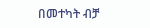በመተካት ብቻ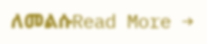ለመልሱRead More →